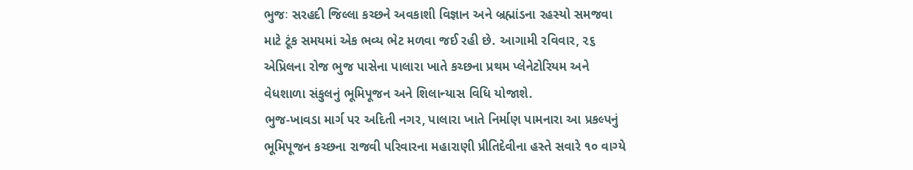ભુજઃ સરહદી જિલ્લા કચ્છને અવકાશી વિજ્ઞાન અને બ્રહ્માંડના રહસ્યો સમજવા માટે ટૂંક સમયમાં એક ભવ્ય ભેટ મળવા જઈ રહી છે. આગામી રવિવાર, ૨૬ એપ્રિલના રોજ ભુજ પાસેના પાલારા ખાતે કચ્છના પ્રથમ પ્લેનેટોરિયમ અને વેધશાળા સંકુલનું ભૂમિપૂજન અને શિલાન્યાસ વિધિ યોજાશે.
ભુજ-ખાવડા માર્ગ પર અદિતી નગર, પાલારા ખાતે નિર્માણ પામનારા આ પ્રકલ્પનું ભૂમિપૂજન કચ્છના રાજવી પરિવારના મહારાણી પ્રીતિદેવીના હસ્તે સવારે ૧૦ વાગ્યે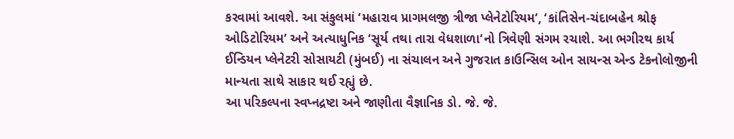કરવામાં આવશે. આ સંકુલમાં ‘મહારાવ પ્રાગમલજી ત્રીજા પ્લેનેટોરિયમ’, ‘કાંતિસેન-ચંદાબહેન શ્રોફ ઓડિટોરિયમ’ અને અત્યાધુનિક ‘સૂર્ય તથા તારા વેધશાળા’નો ત્રિવેણી સંગમ રચાશે. આ ભગીરથ કાર્ય ઈન્ડિયન પ્લેનેટરી સોસાયટી (મુંબઈ) ના સંચાલન અને ગુજરાત કાઉન્સિલ ઓન સાયન્સ એન્ડ ટેકનોલોજીની માન્યતા સાથે સાકાર થઈ રહ્યું છે.
આ પરિકલ્પના સ્વપ્નદ્રષ્ટા અને જાણીતા વૈજ્ઞાનિક ડો. જે. જે.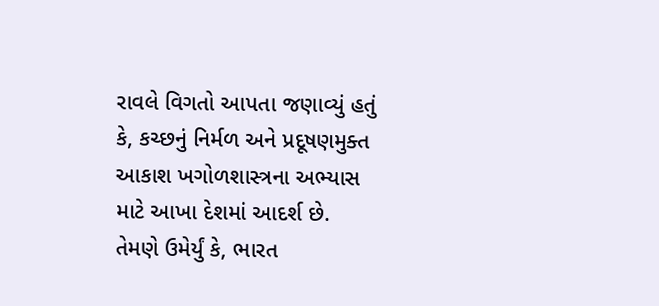રાવલે વિગતો આપતા જણાવ્યું હતું કે, કચ્છનું નિર્મળ અને પ્રદૂષણમુક્ત આકાશ ખગોળશાસ્ત્રના અભ્યાસ માટે આખા દેશમાં આદર્શ છે. તેમણે ઉમેર્યું કે, ભારત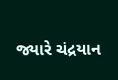જ્યારે ચંદ્રયાન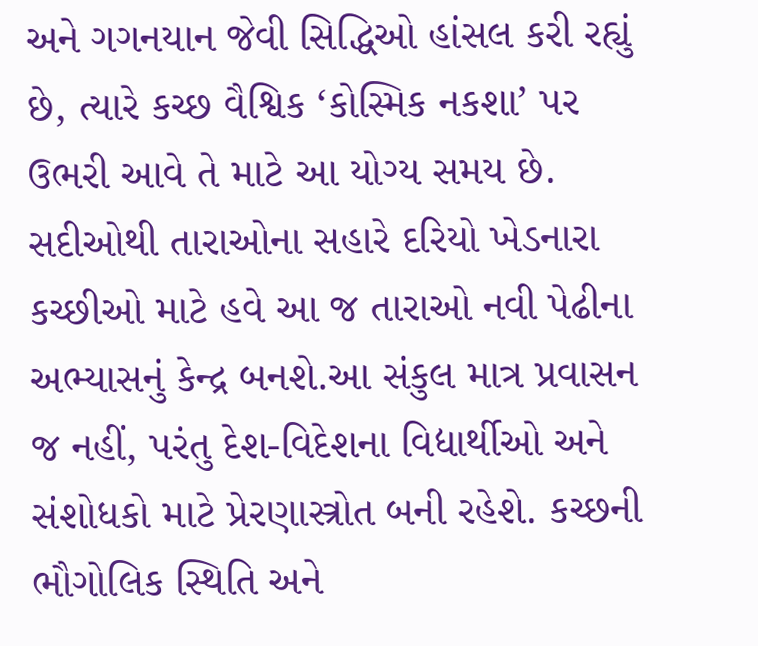અને ગગનયાન જેવી સિદ્ધિઓ હાંસલ કરી રહ્યું છે, ત્યારે કચ્છ વૈશ્વિક ‘કોસ્મિક નકશા’ પર ઉભરી આવે તે માટે આ યોગ્ય સમય છે. સદીઓથી તારાઓના સહારે દરિયો ખેડનારા કચ્છીઓ માટે હવે આ જ તારાઓ નવી પેઢીના અભ્યાસનું કેન્દ્ર બનશે.આ સંકુલ માત્ર પ્રવાસન જ નહીં, પરંતુ દેશ-વિદેશના વિદ્યાર્થીઓ અને સંશોધકો માટે પ્રેરણાસ્ત્રોત બની રહેશે. કચ્છની ભૌગોલિક સ્થિતિ અને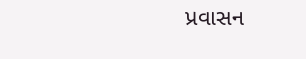પ્રવાસન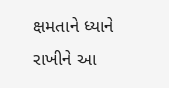ક્ષમતાને ધ્યાને રાખીને આ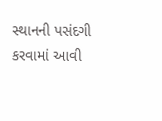સ્થાનની પસંદગી કરવામાં આવી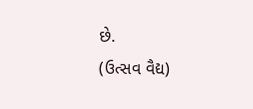છે.
(ઉત્સવ વૈદ્ય)